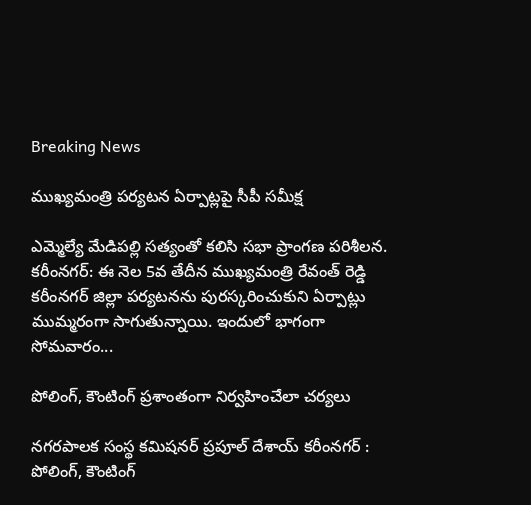Breaking News

ముఖ్యమంత్రి పర్యటన ఏర్పాట్లపై సీపీ సమీక్ష

ఎమ్మెల్యే మేడిపల్లి సత్యంతో కలిసి సభా ప్రాంగణ పరిశీలన. కరీంనగర్: ఈ నెల 5వ తేదీన ముఖ్యమంత్రి రేవంత్ రెడ్డి కరీంనగర్ జిల్లా పర్యటనను పురస్కరించుకుని ఏర్పాట్లు ముమ్మరంగా సాగుతున్నాయి. ఇందులో భాగంగా సోమవారం...

పోలింగ్, కౌంటింగ్ ప్రశాంతంగా నిర్వహించేలా చర్యలు

నగరపాలక సంస్థ కమిషనర్ ప్రపూల్ దేశాయ్ కరీంనగర్ : పోలింగ్, కౌంటింగ్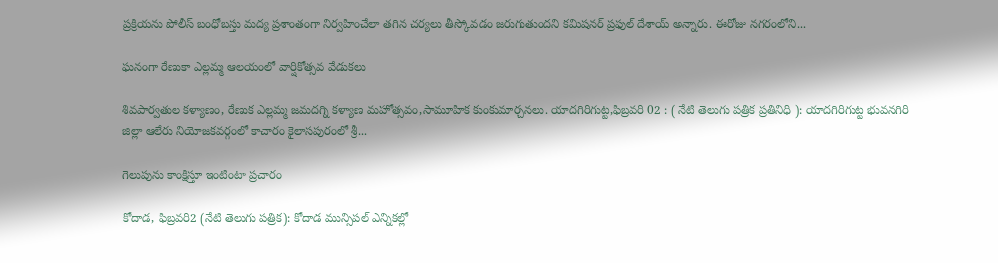ప్రక్రియను పోలీస్ బంధోబస్తు మద్య ప్రశాంతంగా నిర్వహించేలా తగిన చర్యలు తీస్కోవడం జరుగుతుందని కమిషనర్ ప్రఫుల్ దేశాయ్ అన్నారు. ఈరోజు నగరంలోని...

ఘనంగా రేణుకా ఎల్లమ్మ ఆలయంలో వార్షికోత్సవ వేడుకలు

శివపార్వతుల కళ్యాణం, రేణుక ఎల్లమ్మ జమదగ్ని కళ్యాణ మహోత్సవం,సామూహిక కుంకుమార్చనలు. యాదగిరిగుట్ట,ఫిబ్రవరి 02 : ( నేటి తెలుగు పత్రిక ప్రతినిధి ): యాదగిరిగుట్ట భువనగిరి జిల్లా ఆలేరు నియోజకవర్గంలో కాచారం కైలాసపురంలో శ్రీ...

గెలుపును కాంక్షిస్తూ ఇంటింటా ప్రచారం

కోదాడ, ఫిబ్రవరి2 (నేటి తెలుగు పత్రిక): కోదాడ మున్సిపల్ ఎన్నికల్లో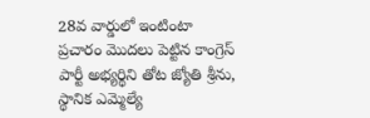28వ వార్డులో ఇంటింటా ప్రచారం మొదలు పెట్టిన కాంగ్రెస్ పార్టీ అభ్యర్థిని తోట జ్యోతి శ్రీను, స్థానిక ఎమ్మెల్యే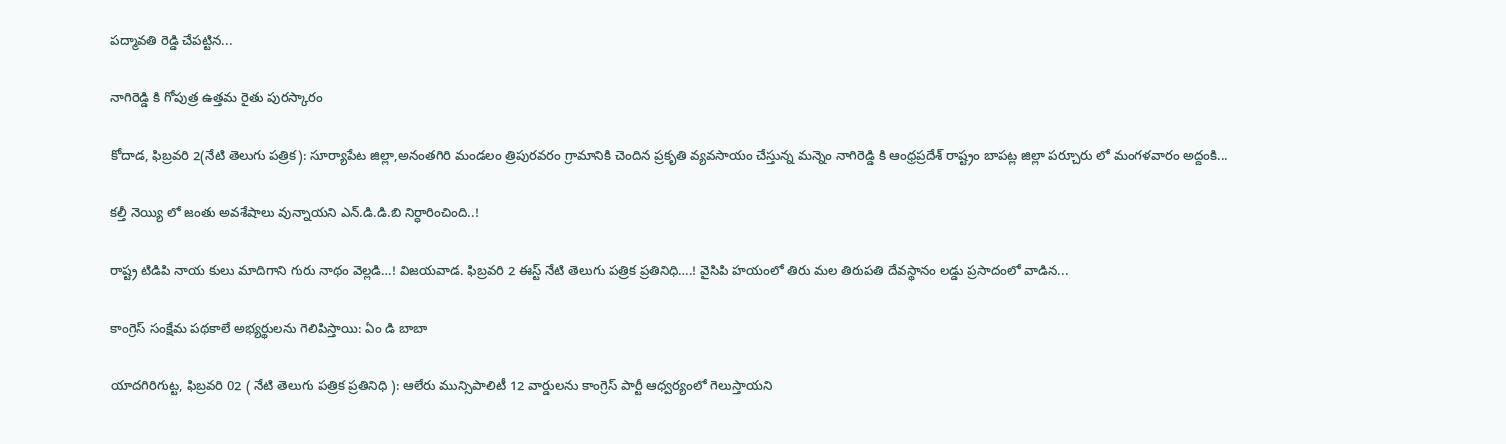పద్మావతి రెడ్డి చేపట్టిన...

నాగిరెడ్డి కి గోపుత్ర ఉత్తమ రైతు పురస్కారం

కోదాడ, ఫిబ్రవరి 2(నేటి తెలుగు పత్రిక): సూర్యాపేట జిల్లా,అనంతగిరి మండలం త్రిపురవరం గ్రామానికి చెందిన ప్రకృతి వ్యవసాయం చేస్తున్న మన్నెం నాగిరెడ్డి కి ఆంధ్రప్రదేశ్ రాష్ట్రం బాపట్ల జిల్లా పర్చూరు లో మంగళవారం అద్దంకి...

క‌ల్తీ నెయ్యి లో జంతు అవ‌శేషాలు వున్నాయ‌ని ఎన్.డి.డి.బి నిర్ధారించింది..!

రాష్ట్ర టిడిపి నాయ‌ కులు మాదిగాని గురు నాథం వెల్ల‌డి…! విజ‌య‌వాడ. ఫిబ్రవరి 2 ఈస్ట్ నేటి తెలుగు పత్రిక ప్రతినిధి….! వైసిపి హ‌యంలో తిరు మ‌ల తిరుప‌తి దేవ‌స్థానం ల‌డ్డు ప్ర‌సాదంలో వాడిన...

కాంగ్రెస్ సంక్షేమ పథకాలే అభ్యర్థులను గెలిపిస్తాయి: ఏం డి బాబా

యాదగిరిగుట్ట, ఫిబ్రవరి 02 ( నేటి తెలుగు పత్రిక ప్రతినిధి ): ఆలేరు మున్సిపాలిటీ 12 వార్డులను కాంగ్రెస్ పార్టీ ఆధ్వర్యంలో గెలుస్తాయని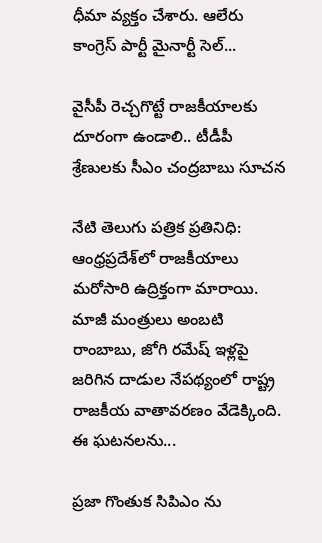ధీమా వ్యక్తం చేశారు. ఆలేరు కాంగ్రెస్ పార్టీ మైనార్టీ సెల్...

వైసీపీ రెచ్చగొట్టే రాజకీయాలకు దూరంగా ఉండాలి.. టీడీపీ శ్రేణులకు సీఎం చంద్రబాబు సూచన

నేటి తెలుగు పత్రిక ప్రతినిధి: ఆంధ్రప్రదేశ్‌లో రాజకీయాలు మరోసారి ఉద్రిక్తంగా మారాయి. మాజీ మంత్రులు అంబటి రాంబాబు, జోగి రమేష్ ఇళ్లపై జరిగిన దాడుల నేపథ్యంలో రాష్ట్ర రాజకీయ వాతావరణం వేడెక్కింది. ఈ ఘటనలను...

ప్రజా గొంతుక సిపిఎం ను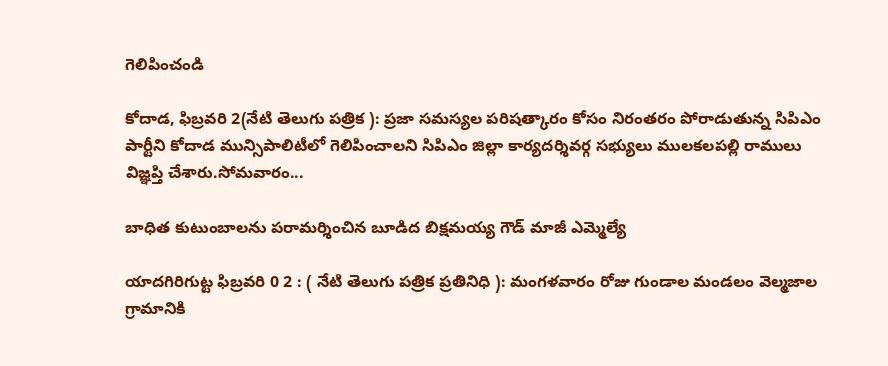గెలిపించండి

కోదాడ, ఫిబ్రవరి 2(నేటి తెలుగు పత్రిక ): ప్రజా సమస్యల పరిషత్కారం కోసం నిరంతరం పోరాడుతున్న సిపిఎం పార్టీని కోదాడ మున్సిపాలిటీలో గెలిపించాలని సిపిఎం జిల్లా కార్యదర్శివర్గ సభ్యులు ములకలపల్లి రాములు విజ్ఞప్తి చేశారు.సోమవారం...

బాధిత కుటుంబాలను పరామర్శించిన బూడిద బిక్షమయ్య గౌడ్ మాజీ ఎమ్మెల్యే

యాదగిరిగుట్ట ఫిబ్రవరి 0 2 : ( నేటి తెలుగు పత్రిక ప్రతినిధి ): మంగళవారం రోజు గుండాల మండలం వెల్మజాల గ్రామానికి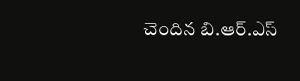చెందిన బి.ఆర్.ఎస్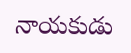నాయకుడు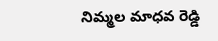నిమ్మల మాధవ రెడ్డి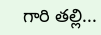గారి తల్లి...